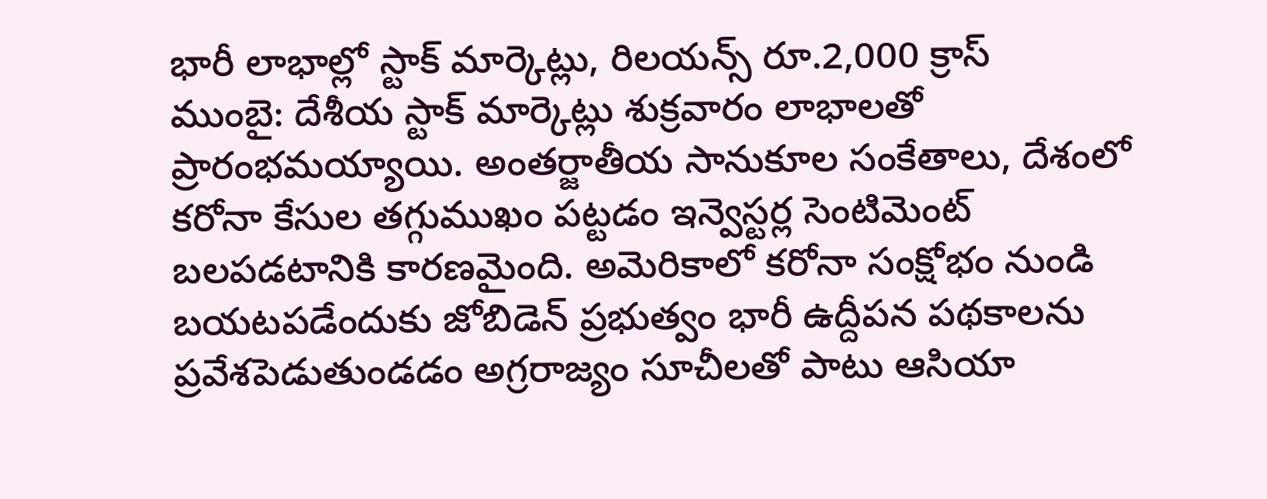భారీ లాభాల్లో స్టాక్ మార్కెట్లు, రిలయన్స్ రూ.2,000 క్రాస్
ముంబై: దేశీయ స్టాక్ మార్కెట్లు శుక్రవారం లాభాలతో ప్రారంభమయ్యాయి. అంతర్జాతీయ సానుకూల సంకేతాలు, దేశంలో కరోనా కేసుల తగ్గుముఖం పట్టడం ఇన్వెస్టర్ల సెంటిమెంట్ బలపడటానికి కారణమైంది. అమెరికాలో కరోనా సంక్షోభం నుండి బయటపడేందుకు జోబిడెన్ ప్రభుత్వం భారీ ఉద్దీపన పథకాలను ప్రవేశపెడుతుండడం అగ్రరాజ్యం సూచీలతో పాటు ఆసియా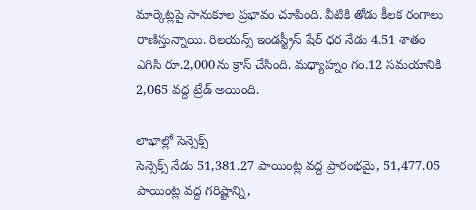మార్కెట్లపై సానుకూల ప్రభావం చూపింది. వీటికి తోడు కీలక రంగాలు రాణిస్తున్నాయి. రిలయన్స్ ఇండస్ట్రీస్ షేర్ ధర నేడు 4.51 శాతం ఎగిసి రూ.2,000ను క్రాస్ చేసింది. మధ్యాహ్నం గం.12 సమయానికి 2,065 వద్ద ట్రేడ్ అయింది.

లాభాల్లో సెన్సెక్స్
సెన్సెక్స్ నేడు 51,381.27 పాయింట్ల వద్ద ప్రారంభమై, 51,477.05 పాయింట్ల వద్ద గరిష్టాన్ని,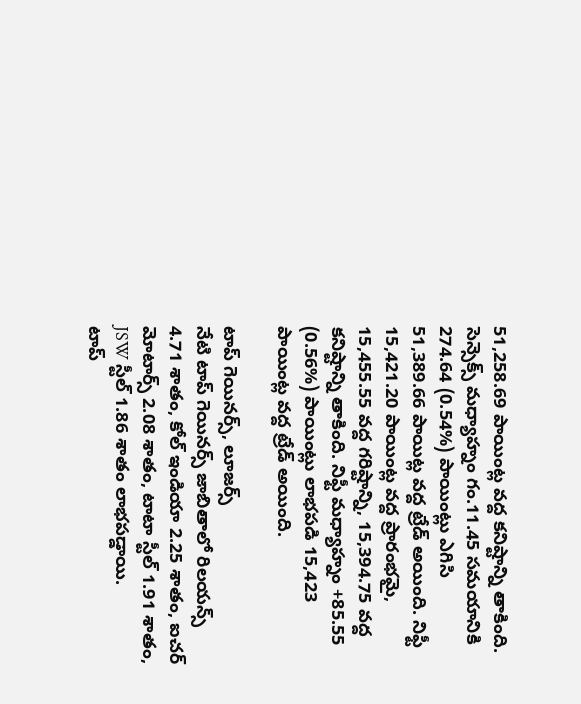51,258.69 పాయింట్ల వద్ద కనిష్టాన్ని తాకింది. సెన్సెక్స్ మధ్యాహ్నం గం.11.45 సమయానికి 274.64 (0.54%) పాయింట్లు ఎగిసి 51,389.66 పాయిట్ల వద్ద ట్రేడ్ అయింది. నిఫ్టీ 15,421.20 పాయింట్ల వద్ద ప్రారంభమై, 15,455.55 వద్ద గరిష్టాన్ని, 15,394.75 వద్ద కనిష్టాన్ని తాకింది. నిఫ్టీ మధ్యాహ్నం +85.55 (0.56%) పాయింట్లు లాభపడి 15,423 పాయింట్ల వద్ద ట్రేడ్ అయింది.

టాప్ గెయినర్స్, లూజర్స్
నేటి టాప్ గెయినర్స్ జాబితాలో రిలయన్స్ 4.71 శాతం, కోల్ ఇండియా 2.25 శాతం, ఐచర్ మోటార్స్ 2.08 శాతం, టాటా స్టీల్ 1.91 శాతం, JSW స్టీల్ 1.86 శాతం లాభపడ్డాయి.
టాప్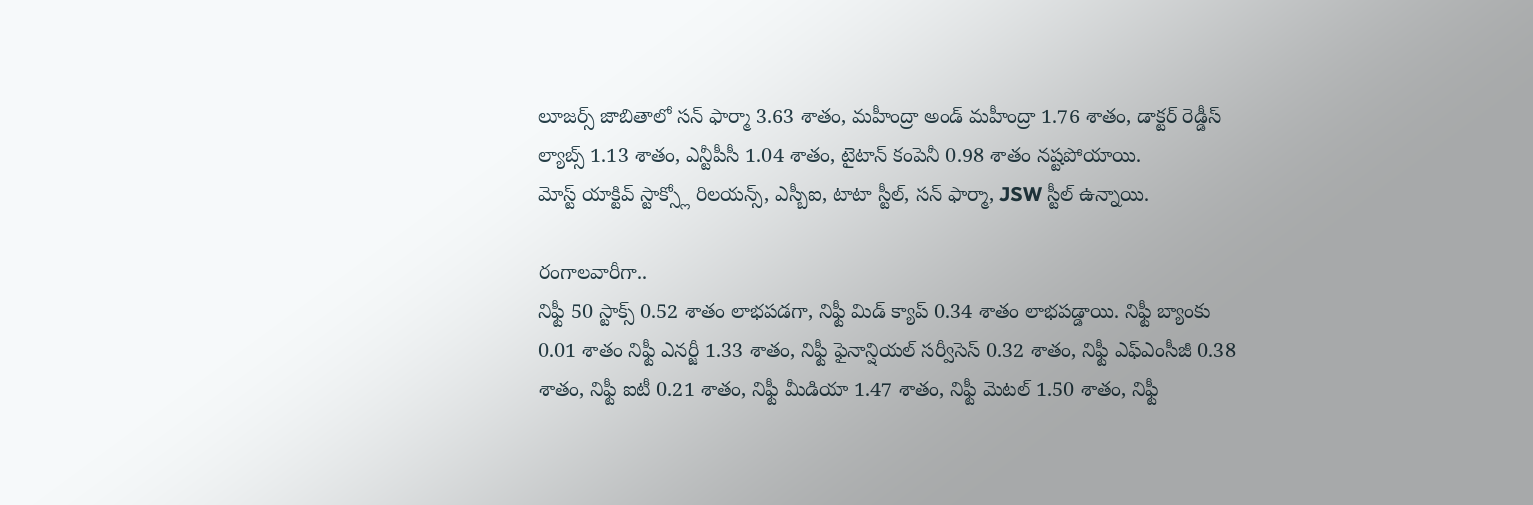లూజర్స్ జాబితాలో సన్ ఫార్మా 3.63 శాతం, మహీంద్రా అండ్ మహీంద్రా 1.76 శాతం, డాక్టర్ రెడ్డీస్ ల్యాబ్స్ 1.13 శాతం, ఎన్టీపీసీ 1.04 శాతం, టైటాన్ కంపెనీ 0.98 శాతం నష్టపోయాయి.
మోస్ట్ యాక్టివ్ స్టాక్స్లో రిలయన్స్, ఎస్బీఐ, టాటా స్టీల్, సన్ ఫార్మా, JSW స్టీల్ ఉన్నాయి.

రంగాలవారీగా..
నిఫ్టీ 50 స్టాక్స్ 0.52 శాతం లాభపడగా, నిఫ్టీ మిడ్ క్యాప్ 0.34 శాతం లాభపడ్డాయి. నిఫ్టీ బ్యాంకు 0.01 శాతం నిఫ్టీ ఎనర్జీ 1.33 శాతం, నిఫ్టీ ఫైనాన్షియల్ సర్వీసెస్ 0.32 శాతం, నిఫ్టీ ఎఫ్ఎంసీజీ 0.38 శాతం, నిఫ్టీ ఐటీ 0.21 శాతం, నిఫ్టీ మీడియా 1.47 శాతం, నిఫ్టీ మెటల్ 1.50 శాతం, నిఫ్టీ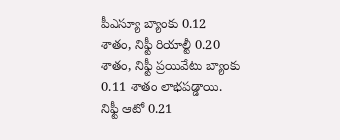పీఎస్యూ బ్యాంకు 0.12 శాతం, నిఫ్టీ రియాల్టీ 0.20 శాతం, నిఫ్టీ ప్రయివేటు బ్యాంకు 0.11 శాతం లాభపడ్డాయి. నిఫ్టీ ఆటో 0.21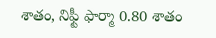శాతం, నిఫ్టీ ఫార్మా 0.80 శాతం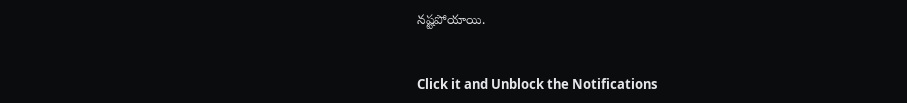నష్టపోయాయి.


Click it and Unblock the Notifications